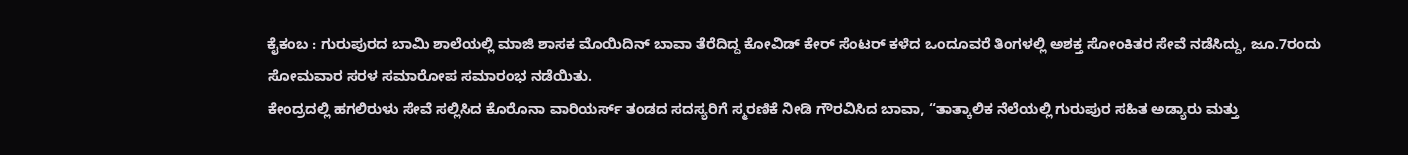ಕೈಕಂಬ : ಗುರುಪುರದ ಬಾಮಿ ಶಾಲೆಯಲ್ಲಿ ಮಾಜಿ ಶಾಸಕ ಮೊಯಿದಿನ್ ಬಾವಾ ತೆರೆದಿದ್ದ ಕೋವಿಡ್ ಕೇರ್ ಸೆಂಟರ್ ಕಳೆದ ಒಂದೂವರೆ ತಿಂಗಳಲ್ಲಿ ಅಶಕ್ತ ಸೋಂಕಿತರ ಸೇವೆ ನಡೆಸಿದ್ದು, ಜೂ.7ರಂದು ಸೋಮವಾರ ಸರಳ ಸಮಾರೋಪ ಸಮಾರಂಭ ನಡೆಯಿತು.
ಕೇಂದ್ರದಲ್ಲಿ ಹಗಲಿರುಳು ಸೇವೆ ಸಲ್ಲಿಸಿದ ಕೊರೊನಾ ವಾರಿಯರ್ಸ್ ತಂಡದ ಸದಸ್ಯರಿಗೆ ಸ್ಮರಣಿಕೆ ನೀಡಿ ಗೌರವಿಸಿದ ಬಾವಾ, “ತಾತ್ಕಾಲಿಕ ನೆಲೆಯಲ್ಲಿ ಗುರುಪುರ ಸಹಿತ ಅಡ್ಯಾರು ಮತ್ತು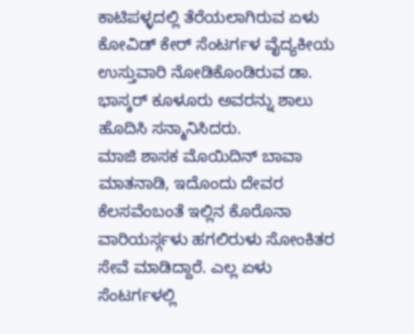ಕಾಟಿಪಳ್ಳದಲ್ಲಿ ತೆರೆಯಲಾಗಿರುವ ಏಳು ಕೋವಿಡ್ ಕೇರ್ ಸೆಂಟರ್ಗಳ ವೈದ್ಯಕೀಯ ಉಸ್ತುವಾರಿ ನೋಡಿಕೊಂಡಿರುವ ಡಾ. ಭಾಸ್ಕರ್ ಕೂಳೂರು ಅವರನ್ನು ಶಾಲು ಹೊದಿಸಿ ಸನ್ಮಾನಿಸಿದರು.
ಮಾಜಿ ಶಾಸಕ ಮೊಯಿದಿನ್ ಬಾವಾ ಮಾತನಾಡಿ, ಇದೊಂದು ದೇವರ ಕೆಲಸವೆಂಬಂತೆ ಇಲ್ಲಿನ ಕೊರೊನಾ ವಾರಿಯರ್ಸ್ಗಳು ಹಗಲಿರುಳು ಸೋಂಕಿತರ ಸೇವೆ ಮಾಡಿದ್ದಾರೆ. ಎಲ್ಲ ಏಳು ಸೆಂಟರ್ಗಳಲ್ಲಿ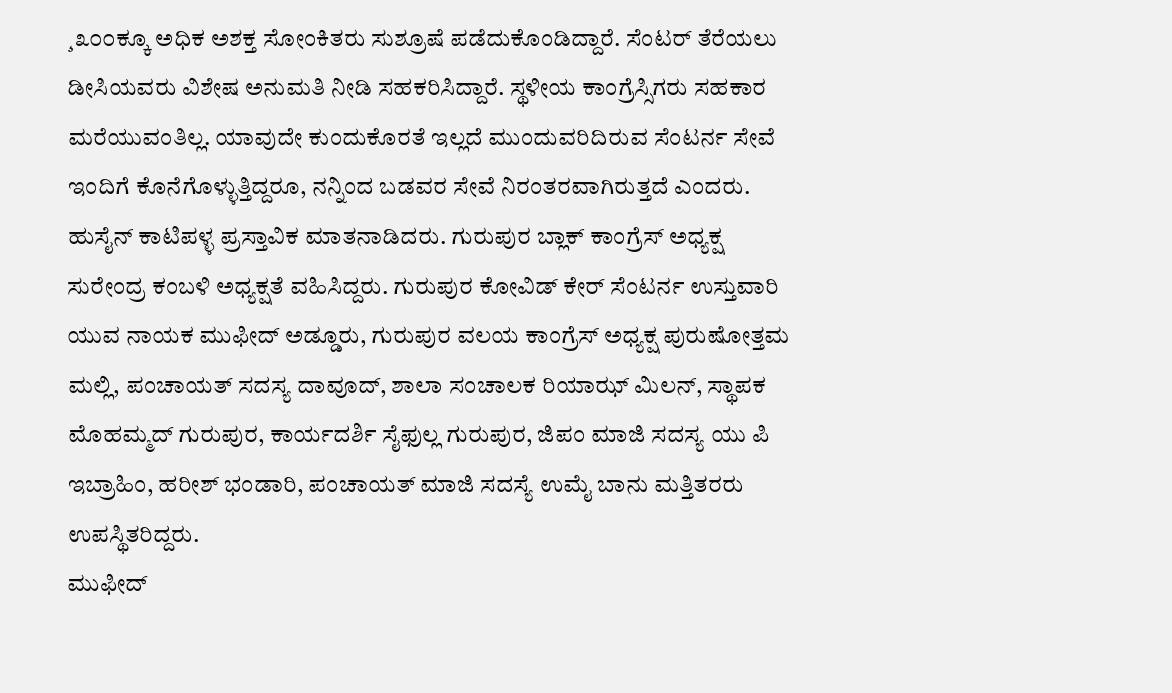¸೩೦೦ಕ್ಕೂ ಅಧಿಕ ಅಶಕ್ತ ಸೋಂಕಿತರು ಸುಶ್ರೂಷೆ ಪಡೆದುಕೊಂಡಿದ್ದಾರೆ. ಸೆಂಟರ್ ತೆರೆಯಲು ಡೀಸಿಯವರು ವಿಶೇಷ ಅನುಮತಿ ನೀಡಿ ಸಹಕರಿಸಿದ್ದಾರೆ. ಸ್ಥಳೀಯ ಕಾಂಗ್ರೆಸ್ಸಿಗರು ಸಹಕಾರ ಮರೆಯುವಂತಿಲ್ಲ. ಯಾವುದೇ ಕುಂದುಕೊರತೆ ಇಲ್ಲದೆ ಮುಂದುವರಿದಿರುವ ಸೆಂಟರ್ನ ಸೇವೆ ಇಂದಿಗೆ ಕೊನೆಗೊಳ್ಳುತ್ತಿದ್ದರೂ, ನನ್ನಿಂದ ಬಡವರ ಸೇವೆ ನಿರಂತರವಾಗಿರುತ್ತದೆ ಎಂದರು.
ಹುಸೈನ್ ಕಾಟಿಪಳ್ಳ ಪ್ರಸ್ತಾವಿಕ ಮಾತನಾಡಿದರು. ಗುರುಪುರ ಬ್ಲಾಕ್ ಕಾಂಗ್ರೆಸ್ ಅಧ್ಯಕ್ಷ ಸುರೇಂದ್ರ ಕಂಬಳಿ ಅಧ್ಯಕ್ಷತೆ ವಹಿಸಿದ್ದರು. ಗುರುಪುರ ಕೋವಿಡ್ ಕೇರ್ ಸೆಂಟರ್ನ ಉಸ್ತುವಾರಿ ಯುವ ನಾಯಕ ಮುಫೀದ್ ಅಡ್ಡೂರು, ಗುರುಪುರ ವಲಯ ಕಾಂಗ್ರೆಸ್ ಅಧ್ಯಕ್ಷ ಪುರುಷೋತ್ತಮ ಮಲ್ಲಿ, ಪಂಚಾಯತ್ ಸದಸ್ಯ ದಾವೂದ್, ಶಾಲಾ ಸಂಚಾಲಕ ರಿಯಾಝ್ ಮಿಲನ್, ಸ್ಥಾಪಕ ಮೊಹಮ್ಮದ್ ಗುರುಪುರ, ಕಾರ್ಯದರ್ಶಿ ಸೈಫುಲ್ಲ ಗುರುಪುರ, ಜಿಪಂ ಮಾಜಿ ಸದಸ್ಯ ಯು ಪಿ ಇಬ್ರಾಹಿಂ, ಹರೀಶ್ ಭಂಡಾರಿ, ಪಂಚಾಯತ್ ಮಾಜಿ ಸದಸ್ಯೆ ಉಮೈ ಬಾನು ಮತ್ತಿತರರು ಉಪಸ್ಥಿತರಿದ್ದರು.
ಮುಫೀದ್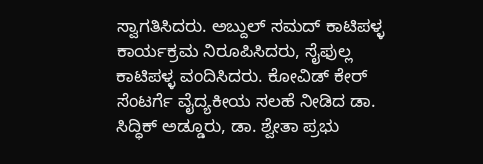ಸ್ವಾಗತಿಸಿದರು. ಅಬ್ದುಲ್ ಸಮದ್ ಕಾಟಿಪಳ್ಳ ಕಾರ್ಯಕ್ರಮ ನಿರೂಪಿಸಿದರು, ಸೈಫುಲ್ಲ ಕಾಟಿಪಳ್ಳ ವಂದಿಸಿದರು. ಕೋವಿಡ್ ಕೇರ್ ಸೆಂಟರ್ಗೆ ವೈದ್ಯಕೀಯ ಸಲಹೆ ನೀಡಿದ ಡಾ. ಸಿದ್ಧಿಕ್ ಅಡ್ಡೂರು, ಡಾ. ಶ್ವೇತಾ ಪ್ರಭು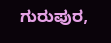ಗುರುಪುರ,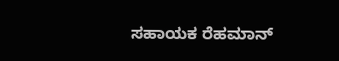ಸಹಾಯಕ ರೆಹಮಾನ್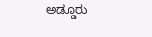ಅಡ್ಡೂರು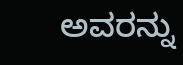ಅವರನ್ನು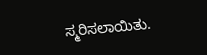ಸ್ಮರಿಸಲಾಯಿತು.